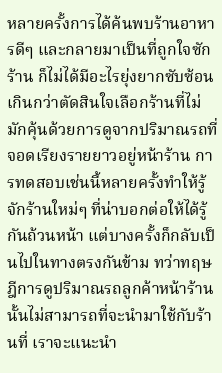หลายครั้งการได้ค้นพบร้านอาหารดีๆ และกลายมาเป็นที่ถูกใจซักร้าน ก็ไม่ได้มีอะไรยุ่งยากซับซ้อนเกินกว่าตัดสินใจเลือกร้านที่ไม่มักคุ้นด้วยการดูจากปริมาณรถที่จอดเรียงรายยาวอยู่หน้าร้าน การทดสอบเช่นนี้หลายครั้งทำให้รู้จักร้านใหม่ๆ ที่น่าบอกต่อให้ได้รู้กันถ้วนหน้า แต่บางครั้งก็กลับเป็นไปในทางตรงกันข้าม ทว่าทฤษฎีการดูปริมาณรถลูกค้าหน้าร้านนั้นไม่สามารถที่จะนำมาใช้กับร้านที่ เราจะแนะนำ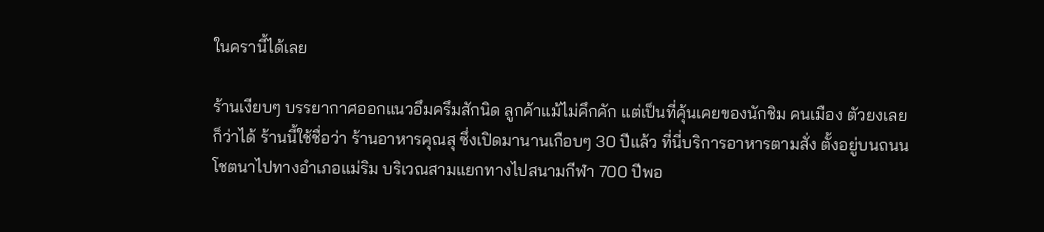ในครานี้ได้เลย

ร้านเงียบๆ บรรยากาศออกแนวอึมครึมสักนิด ลูกค้าแม้ไม่คึกคัก แต่เป็นที่คุ้นเคยของนักชิม คนเมือง ตัวยงเลยก็ว่าได้ ร้านนี้ใช้ชื่อว่า ร้านอาหารคุณสุ ซึ่งเปิดมานานเกือบๆ 30 ปีแล้ว ที่นี่บริการอาหารตามสั่ง ตั้งอยู่บนถนนโชตนาไปทางอำเภอแม่ริม บริเวณสามแยกทางไปสนามกีฬา 700 ปีพอ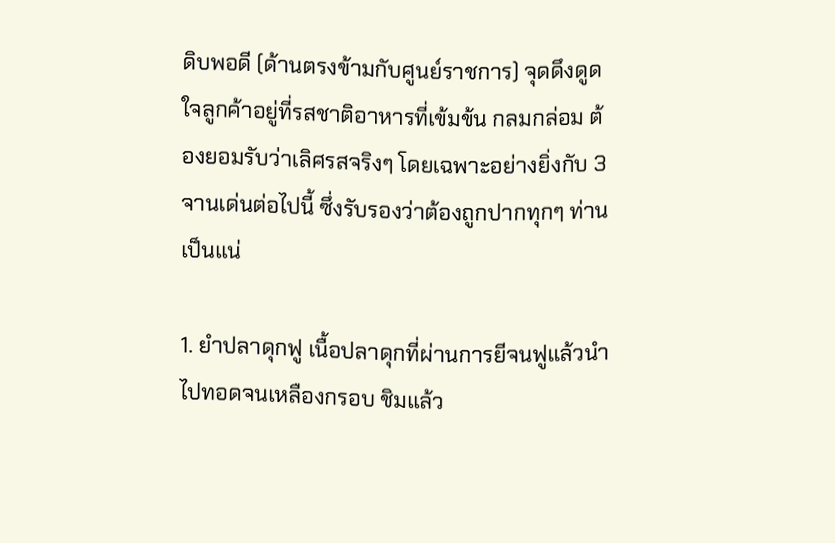ดิบพอดี (ด้านตรงข้ามกับศูนย์ราชการ) จุดดึงดูดใจลูกค้าอยู่ที่รสชาติอาหารที่เข้มข้น กลมกล่อม ต้องยอมรับว่าเลิศรสจริงๆ โดยเฉพาะอย่างยิ่งกับ 3 จานเด่นต่อไปนี้ ซึ่งรับรองว่าต้องถูกปากทุกๆ ท่านเป็นแน่

1. ยำปลาดุกฟู เนื้อปลาดุกที่ผ่านการยีจนฟูแล้วนำไปทอดจนเหลืองกรอบ ชิมแล้ว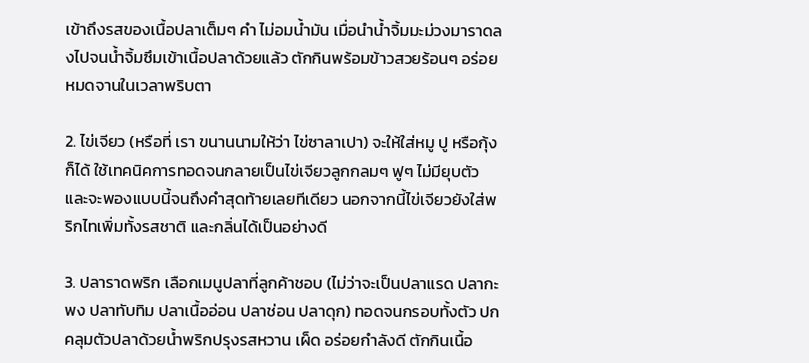เข้าถึงรสของเนื้อปลาเต็มๆ คำ ไม่อมน้ำมัน เมื่อนำน้ำจิ้มมะม่วงมาราดลงไปจนน้ำจิ้มซึมเข้าเนื้อปลาด้วยแล้ว ตักกินพร้อมข้าวสวยร้อนๆ อร่อยหมดจานในเวลาพริบตา

2. ไข่เจียว (หรือที่ เรา ขนานนามให้ว่า ไข่ซาลาเปา) จะให้ใส่หมู ปู หรือกุ้งก็ได้ ใช้เทคนิคการทอดจนกลายเป็นไข่เจียวลูกกลมๆ ฟูๆ ไม่มียุบตัว และจะพองแบบนี้จนถึงคำสุดท้ายเลยทีเดียว นอกจากนี้ไข่เจียวยังใส่พริกไทเพิ่มทั้งรสชาติ และกลิ่นได้เป็นอย่างดี

3. ปลาราดพริก เลือกเมนูปลาที่ลูกค้าชอบ (ไม่ว่าจะเป็นปลาแรด ปลากะพง ปลาทับทิม ปลาเนื้ออ่อน ปลาช่อน ปลาดุก) ทอดจนกรอบทั้งตัว ปกคลุมตัวปลาด้วยน้ำพริกปรุงรสหวาน เผ็ด อร่อยกำลังดี ตักกินเนื้อ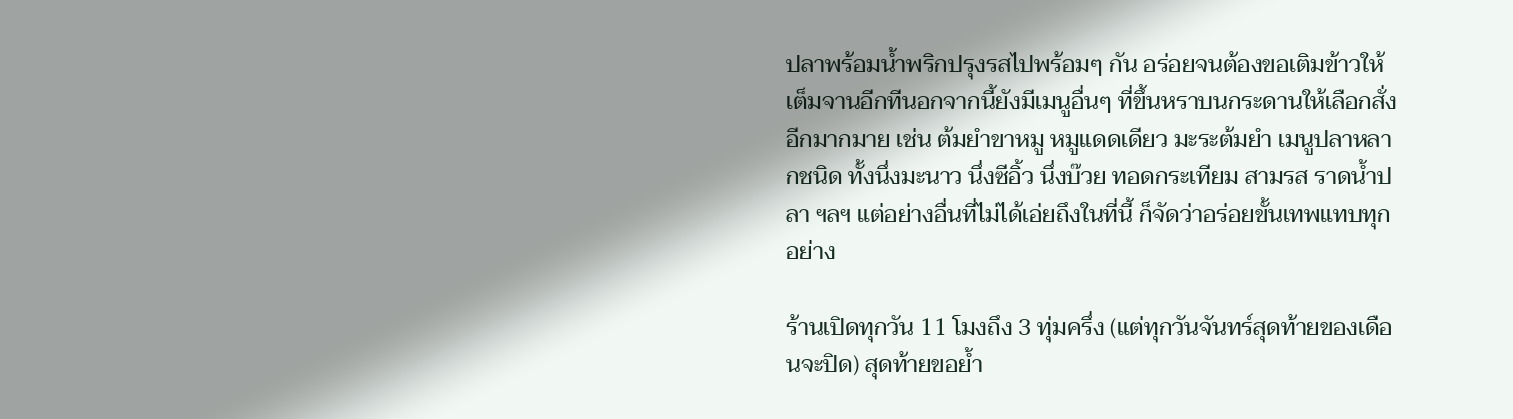ปลาพร้อมน้ำพริกปรุงรสไปพร้อมๆ กัน อร่อยจนต้องขอเติมข้าวให้เต็มจานอีกทีนอกจากนี้ยังมีเมนูอื่นๆ ที่ขึ้นหราบนกระดานให้เลือกสั่งอีกมากมาย เช่น ต้มยำขาหมู หมูแดดเดียว มะระต้มยำ เมนูปลาหลากชนิด ทั้งนึ่งมะนาว นึ่งซีอิ้ว นึ่งบ๊วย ทอดกระเทียม สามรส ราดน้ำปลา ฯลฯ แต่อย่างอื่นที่ไม่ได้เอ่ยถึงในที่นี้ ก็จัดว่าอร่อยขั้นเทพแทบทุกอย่าง

ร้านเปิดทุกวัน 11 โมงถึง 3 ทุ่มครึ่ง (แต่ทุกวันจันทร์สุดท้ายของเดือนจะปิด) สุดท้ายขอย้ำ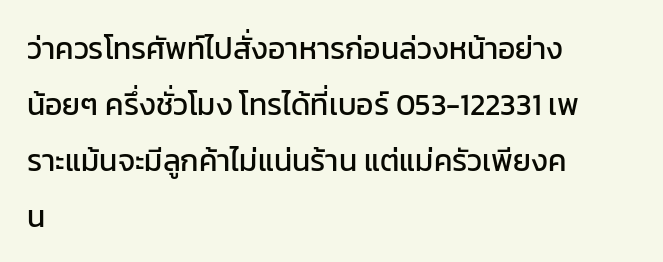ว่าควรโทรศัพท์ไปสั่งอาหารก่อนล่วงหน้าอย่างน้อยๆ ครึ่งชั่วโมง โทรได้ที่เบอร์ 053-122331 เพราะแม้นจะมีลูกค้าไม่แน่นร้าน แต่แม่ครัวเพียงคน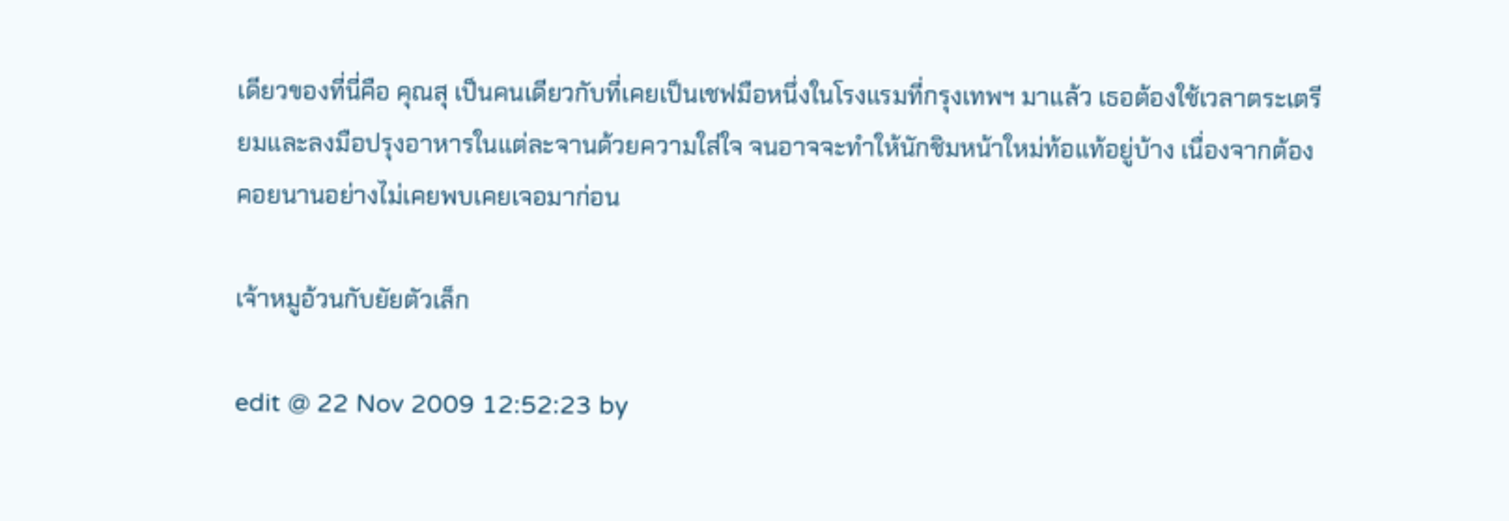เดียวของที่นี่คือ คุณสุ เป็นคนเดียวกับที่เคยเป็นเชฟมือหนึ่งในโรงแรมที่กรุงเทพฯ มาแล้ว เธอต้องใช้เวลาตระเตรียมและลงมือปรุงอาหารในแต่ละจานด้วยความใส่ใจ จนอาจจะทำให้นักชิมหน้าใหม่ท้อแท้อยู่บ้าง เนื่องจากต้องคอยนานอย่างไม่เคยพบเคยเจอมาก่อน

เจ้าหมูอ้วนกับยัยตัวเล็ก

edit @ 22 Nov 2009 12:52:23 by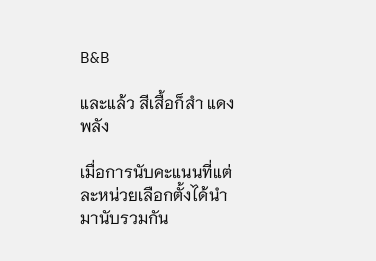B&B

และแล้ว สีเสื้อก็สำ แดง พลัง

เมื่อการนับคะแนนที่แต่ละหน่วยเลือกตั้งได้นำมานับรวมกัน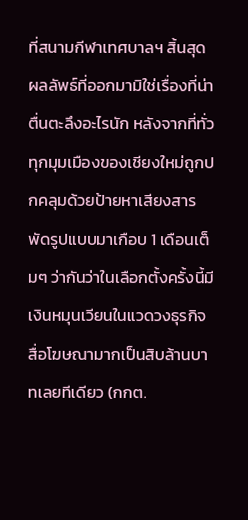ที่สนามกีฬาเทศบาลฯ สิ้นสุด ผลลัพธ์ที่ออกมามิใช่เรื่องที่น่าตื่นตะลึงอะไรนัก หลังจากที่ทั่วทุกมุมเมืองของเชียงใหม่ถูกปกคลุมด้วยป้ายหาเสียงสารพัดรูปแบบมาเกือบ 1 เดือนเต็มๆ ว่ากันว่าในเลือกตั้งครั้งนี้มีเงินหมุนเวียนในแวดวงธุรกิจสื่อโฆษณามากเป็นสิบล้านบาทเลยทีเดียว (กกต.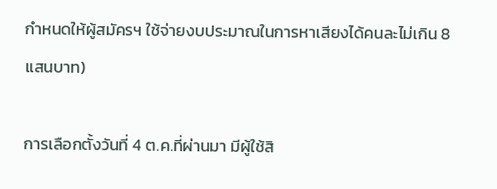กำหนดให้ผู้สมัครฯ ใช้จ่ายงบประมาณในการหาเสียงได้คนละไม่เกิน 8 แสนบาท)

การเลือกตั้งวันที่ 4 ต.ค.ที่ผ่านมา มีผู้ใช้สิ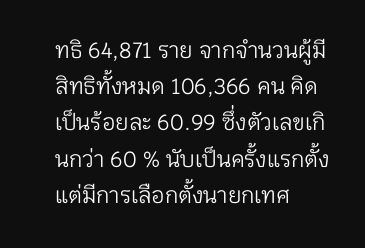ทธิ 64,871 ราย จากจำนวนผู้มีสิทธิทั้งหมด 106,366 คน คิดเป็นร้อยละ 60.99 ซึ่งตัวเลขเกินกว่า 60 % นับเป็นครั้งแรกตั้งแต่มีการเลือกตั้งนายกเทศ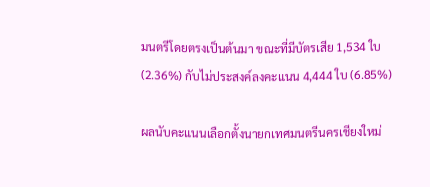มนตรีโดยตรงเป็นต้นมา ขณะที่มีบัตรเสีย 1,534 ใบ (2.36%) กับไม่ประสงค์ลงคะแนน 4,444 ใบ (6.85%)

ผลนับคะแนนเลือกตั้งนายกเทศมนตรีนครเชียงใหม่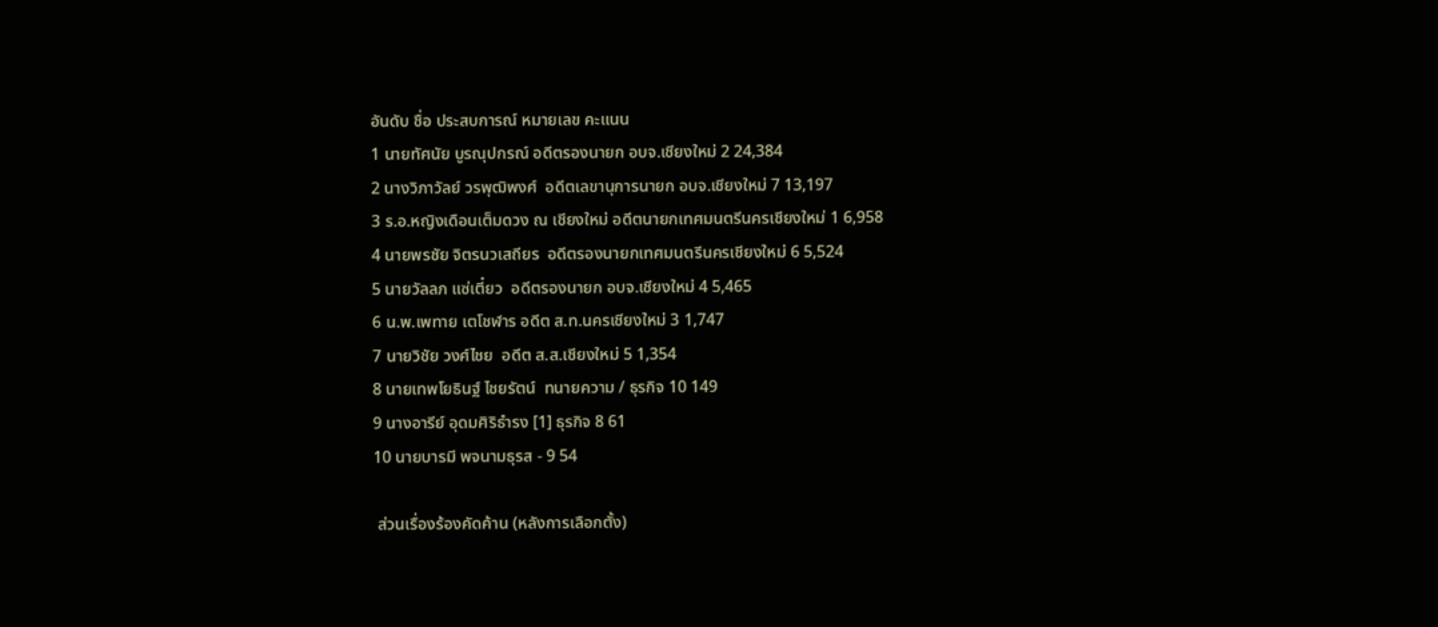อันดับ ชื่อ ประสบการณ์ หมายเลข คะแนน
1 นายทัศนัย บูรณุปกรณ์ อดีตรองนายก อบจ.เชียงใหม่ 2 24,384
2 นางวิภาวัลย์ วรพุฒิพงศ์  อดีตเลขานุการนายก อบจ.เชียงใหม่ 7 13,197
3 ร.อ.หญิงเดือนเต็มดวง ณ เชียงใหม่ อดีตนายกเทศมนตรีนครเชียงใหม่ 1 6,958
4 นายพรชัย จิตรนวเสถียร  อดีตรองนายกเทศมนตรีนครเชียงใหม่ 6 5,524
5 นายวัลลภ แซ่เตี๋ยว  อดีตรองนายก อบจ.เชียงใหม่ 4 5,465
6 น.พ.เพทาย เตโชฬาร อดีต ส.ท.นครเชียงใหม่ 3 1,747
7 นายวิชัย วงศ์ไชย  อดีต ส.ส.เชียงใหม่ 5 1,354
8 นายเทพโยธินฐ์ ไชยรัตน์  ทนายความ / ธุรกิจ 10 149
9 นางอารีย์ อุดมศิริธำรง [1] ธุรกิจ 8 61
10 นายบารมี พจนามธุรส - 9 54

 ส่วนเรื่องร้องคัดค้าน (หลังการเลือกตั้ง)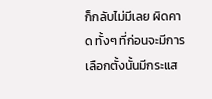ก็กลับไม่มีเลย ผิดคาด ทั้งๆ ที่ก่อนจะมีการเลือกตั้งนั้นมีกระแส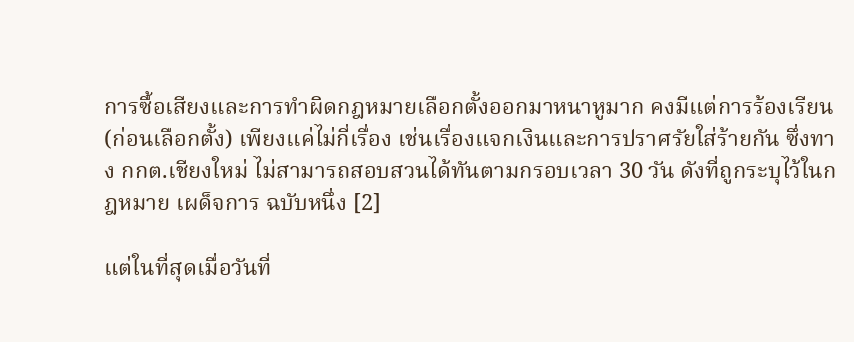การซื้อเสียงและการทำผิดกฎหมายเลือกตั้งออกมาหนาหูมาก คงมีแต่การร้องเรียน (ก่อนเลือกตั้ง) เพียงแค่ไม่กี่เรื่อง เช่นเรื่องแจกเงินและการปราศรัยใส่ร้ายกัน ซึ่งทาง กกต.เชียงใหม่ ไม่สามารถสอบสวนได้ทันตามกรอบเวลา 30 วัน ดังที่ถูกระบุไว้ในกฎหมาย เผด็จการ ฉบับหนึ่ง [2]

แต่ในที่สุดเมื่อวันที่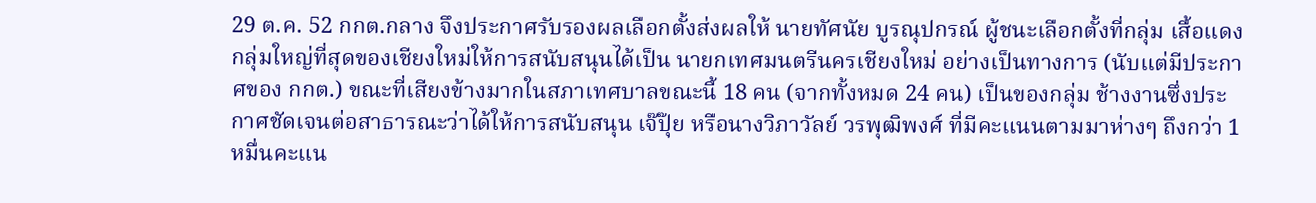29 ต.ค. 52 กกต.กลาง จึงประกาศรับรองผลเลือกตั้งส่งผลให้ นายทัศนัย บูรณุปกรณ์ ผู้ชนะเลือกตั้งที่กลุ่ม เสื้อแดงกลุ่มใหญ่ที่สุดของเชียงใหม่ให้การสนับสนุนได้เป็น นายกเทศมนตรีนครเชียงใหม่ อย่างเป็นทางการ (นับแต่มีประกาศของ กกต.) ขณะที่เสียงข้างมากในสภาเทศบาลขณะนี้ 18 คน (จากทั้งหมด 24 คน) เป็นของกลุ่ม ช้างงานซึ่งประกาศชัดเจนต่อสาธารณะว่าได้ให้การสนับสนุน เจ๊ปุ๊ย หรือนางวิภาวัลย์ วรพุฒิพงศ์ ที่มีคะแนนตามมาห่างๆ ถึงกว่า 1 หมื่นคะแน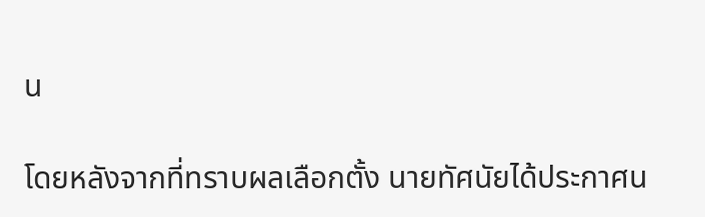น

โดยหลังจากที่ทราบผลเลือกตั้ง นายทัศนัยได้ประกาศน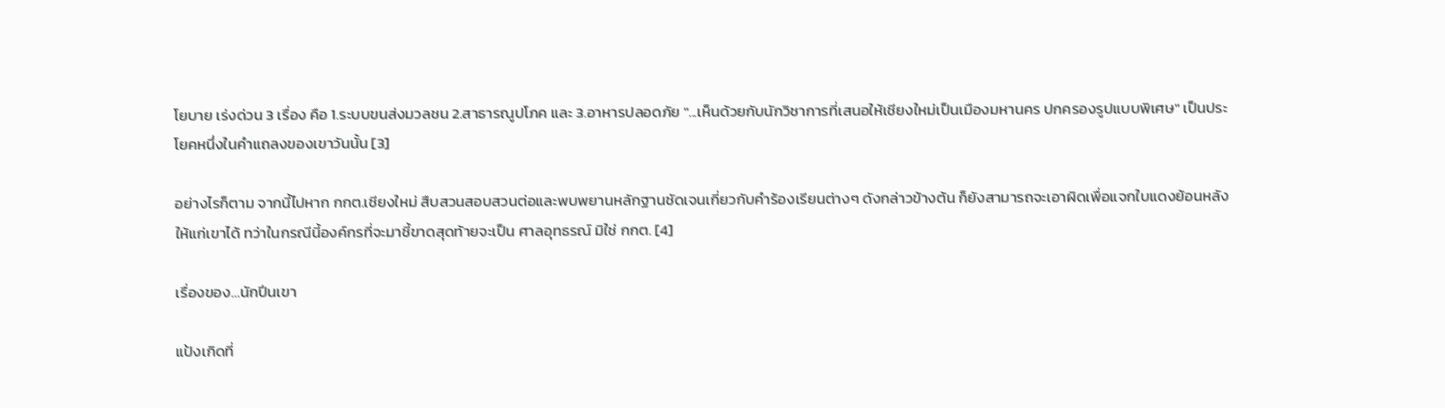โยบาย เร่งด่วน 3 เรื่อง คือ 1.ระบบขนส่งมวลชน 2.สาธารณูปโภค และ 3.อาหารปลอดภัย "...เห็นด้วยกับนักวิชาการที่เสนอให้เชียงใหม่เป็นเมืองมหานคร ปกครองรูปแบบพิเศษ" เป็นประโยคหนึ่งในคำแถลงของเขาวันนั้น [3]

อย่างไรก็ตาม จากนี้ไปหาก กกต.เชียงใหม่ สืบสวนสอบสวนต่อและพบพยานหลักฐานชัดเจนเกี่ยวกับคำร้องเรียนต่างๆ ดังกล่าวข้างต้น ก็ยังสามารถจะเอาผิดเพื่อแจกใบแดงย้อนหลังให้แก่เขาได้ ทว่าในกรณีนี้องค์กรที่จะมาชี้ขาดสุดท้ายจะเป็น ศาลอุทธรณ์ มิใช่ กกต. [4]

เรื่องของ...นักปีนเขา

แป้งเกิดที่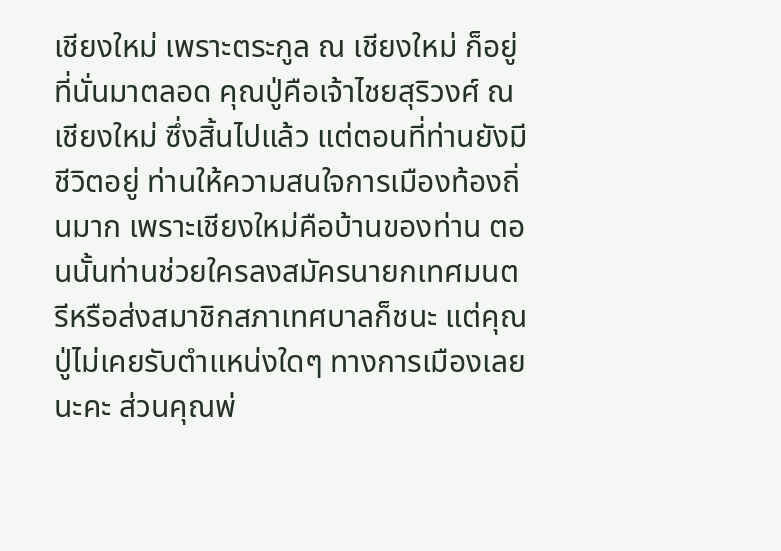เชียงใหม่ เพราะตระกูล ณ เชียงใหม่ ก็อยู่ที่นั่นมาตลอด คุณปู่คือเจ้าไชยสุริวงศ์ ณ เชียงใหม่ ซึ่งสิ้นไปแล้ว แต่ตอนที่ท่านยังมีชีวิตอยู่ ท่านให้ความสนใจการเมืองท้องถิ่นมาก เพราะเชียงใหม่คือบ้านของท่าน ตอนนั้นท่านช่วยใครลงสมัครนายกเทศมนตรีหรือส่งสมาชิกสภาเทศบาลก็ชนะ แต่คุณปู่ไม่เคยรับตำแหน่งใดๆ ทางการเมืองเลยนะคะ ส่วนคุณพ่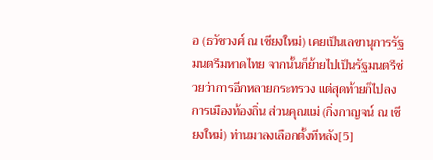อ (ธวัชวงศ์ ณ เชียงใหม่) เคยเป็นเลขานุการรัฐมนตรีมหาดไทย จากนั้นก็ย้ายไปเป็นรัฐมนตรีช่วยว่าการอีกหลายกระทรวง แต่สุดท้ายก็ไปลงการเมืองท้องถิ่น ส่วนคุณแม่ (กิ่งกาญจน์ ณ เชียงใหม่) ท่านมาลงเลือกตั้งทีหลัง[5]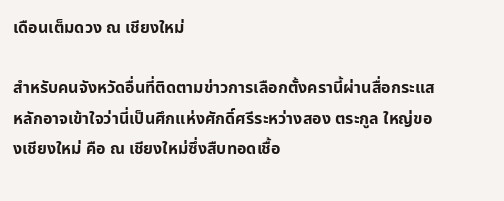เดือนเต็มดวง ณ เชียงใหม่

สำหรับคนจังหวัดอื่นที่ติดตามข่าวการเลือกตั้งครานี้ผ่านสื่อกระแสหลักอาจเข้าใจว่านี่เป็นศึกแห่งศักดิ์ศรีระหว่างสอง ตระกูล ใหญ่ของเชียงใหม่ คือ ณ เชียงใหม่ซึ่งสืบทอดเชื้อ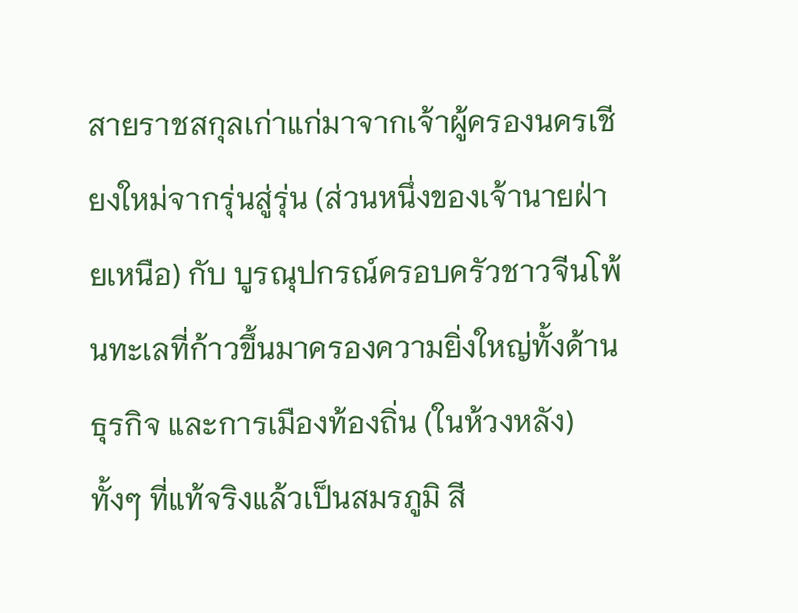สายราชสกุลเก่าแก่มาจากเจ้าผู้ครองนครเชียงใหม่จากรุ่นสู่รุ่น (ส่วนหนึ่งของเจ้านายฝ่ายเหนือ) กับ บูรณุปกรณ์ครอบครัวชาวจีนโพ้นทะเลที่ก้าวขึ้นมาครองความยิ่งใหญ่ทั้งด้านธุรกิจ และการเมืองท้องถิ่น (ในห้วงหลัง) ทั้งๆ ที่แท้จริงแล้วเป็นสมรภูมิ สี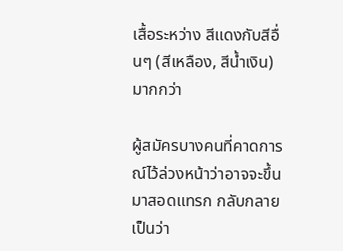เสื้อระหว่าง สีแดงกับสีอื่นๆ (สีเหลือง, สีน้ำเงิน) มากกว่า

ผู้สมัครบางคนที่คาดการณ์ไว้ล่วงหน้าว่าอาจจะขึ้นมาสอดแทรก กลับกลายเป็นว่า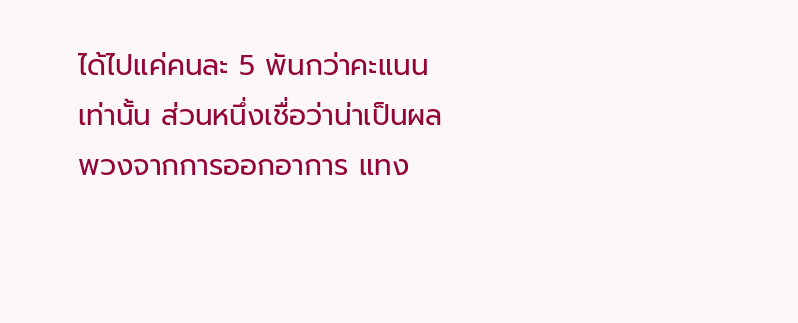ได้ไปแค่คนละ 5 พันกว่าคะแนนเท่านั้น ส่วนหนึ่งเชื่อว่าน่าเป็นผลพวงจากการออกอาการ แทง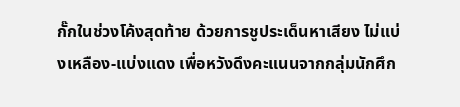กั๊กในช่วงโค้งสุดท้าย ด้วยการชูประเด็นหาเสียง ไม่แบ่งเหลือง-แบ่งแดง เพื่อหวังดึงคะแนนจากกลุ่มนักศึก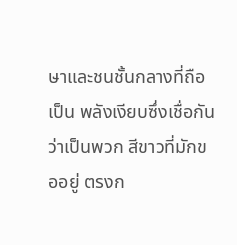ษาและชนชั้นกลางที่ถือเป็น พลังเงียบซึ่งเชื่อกันว่าเป็นพวก สีขาวที่มักขออยู่ ตรงก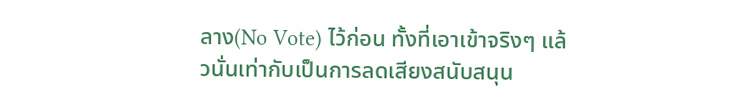ลาง(No Vote) ไว้ก่อน ทั้งที่เอาเข้าจริงๆ แล้วนั่นเท่ากับเป็นการลดเสียงสนับสนุน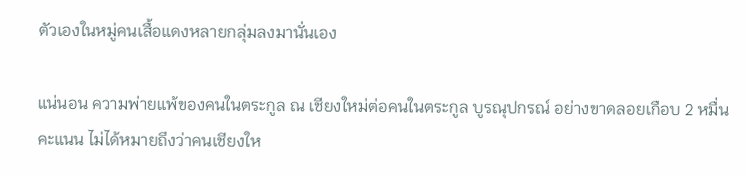ตัวเองในหมู่คนเสื้อแดงหลายกลุ่มลงมานั่นเอง

แน่นอน ความพ่ายแพ้ของคนในตระกูล ณ เชียงใหม่ต่อคนในตระกูล บูรณุปกรณ์ อย่างขาดลอยเกือบ 2 หมื่นคะแนน ไม่ได้หมายถึงว่าคนเชียงให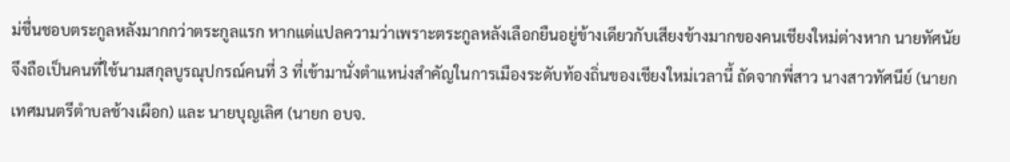ม่ชื่นชอบตระกูลหลังมากกว่าตระกูลแรก หากแต่แปลความว่าเพราะตระกูลหลังเลือกยืนอยู่ข้างเดียวกับเสียงข้างมากของคนเชียงใหม่ต่างหาก นายทัศนัย จึงถือเป็นคนที่ใช้นามสกุลบูรณุปกรณ์คนที่ 3 ที่เข้ามานั่งตำแหน่งสำคัญในการเมืองระดับท้องถิ่นของเชียงใหม่เวลานี้ ถัดจากพี่สาว นางสาวทัศนีย์ (นายกเทศมนตรีตำบลช้างเผือก) และ นายบุญเลิศ (นายก อบจ.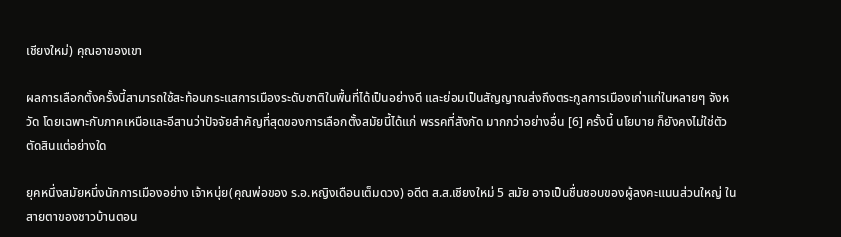เชียงใหม่) คุณอาของเขา

ผลการเลือกตั้งครั้งนี้สามารถใช้สะท้อนกระแสการเมืองระดับชาติในพื้นที่ได้เป็นอย่างดี และย่อมเป็นสัญญาณส่งถึงตระกูลการเมืองเก่าแก่ในหลายๆ จังหวัด โดยเฉพาะกับภาคเหนือและอีสานว่าปัจจัยสำคัญที่สุดของการเลือกตั้งสมัยนี้ได้แก่ พรรคที่สังกัด มากกว่าอย่างอื่น [6] ครั้งนี้ นโยบาย ก็ยังคงไม่ใช่ตัวตัดสินแต่อย่างใด

ยุคหนึ่งสมัยหนึ่งนักการเมืองอย่าง เจ้าหนุ่ย(คุณพ่อของ ร.อ.หญิงเดือนเต็มดวง) อดีต ส.ส.เชียงใหม่ 5 สมัย อาจเป็นชื่นชอบของผู้ลงคะแนนส่วนใหญ่ ในสายตาของชาวบ้านตอน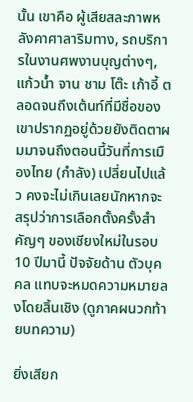นั้น เขาคือ ผู้เสียสละภาพหลังคาศาลาริมทาง, รถบริการในงานศพงานบุญต่างๆ, แก้วน้ำ จาน ชาม โต๊ะ เก้าอี้ ตลอดจนถึงเต้นท์ที่มีชื่อของเขาปรากฏอยู่ด้วยยังติดตาผมมาจนถึงตอนนี้วันที่การเมืองไทย (กำลัง) เปลี่ยนไปแล้ว คงจะไม่เกินเลยนักหากจะสรุปว่าการเลือกตั้งครั้งสำคัญๆ ของเชียงใหม่ในรอบ 10 ปีมานี้ ปัจจัยด้าน ตัวบุคคล แทบจะหมดความหมายลงโดยสิ้นเชิง (ดูภาคผนวกท้ายบทความ)

ยิ่งเสียก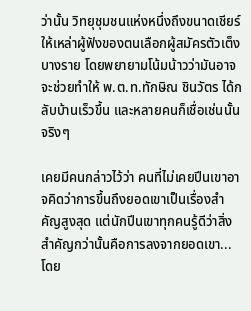ว่านั้น วิทยุชุมชนแห่งหนึ่งถึงขนาดเชียร์ให้เหล่าผู้ฟังของตนเลือกผู้สมัครตัวเต็งบางราย โดยพยายามโน้มน้าวว่ามันอาจจะช่วยทำให้ พ.ต.ท.ทักษิณ ชินวัตร ได้กลับบ้านเร็วขึ้น และหลายคนก็เชื่อเช่นนั้นจริงๆ

เคยมีคนกล่าวไว้ว่า คนที่ไม่เคยปีนเขาอาจคิดว่าการขึ้นถึงยอดเขาเป็นเรื่องสำคัญสูงสุด แต่นักปีนเขาทุกคนรู้ดีว่าสิ่งสำคัญกว่านั้นคือการลงจากยอดเขา... โดย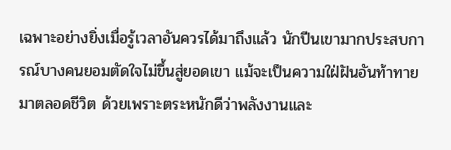เฉพาะอย่างยิ่งเมื่อรู้เวลาอันควรได้มาถึงแล้ว นักปีนเขามากประสบการณ์บางคนยอมตัดใจไม่ขึ้นสู่ยอดเขา แม้จะเป็นความใฝ่ฝันอันท้าทายมาตลอดชีวิต ด้วยเพราะตระหนักดีว่าพลังงานและ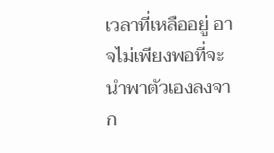เวลาที่เหลืออยู่ อาจไม่เพียงพอที่จะนำพาตัวเองลงจาก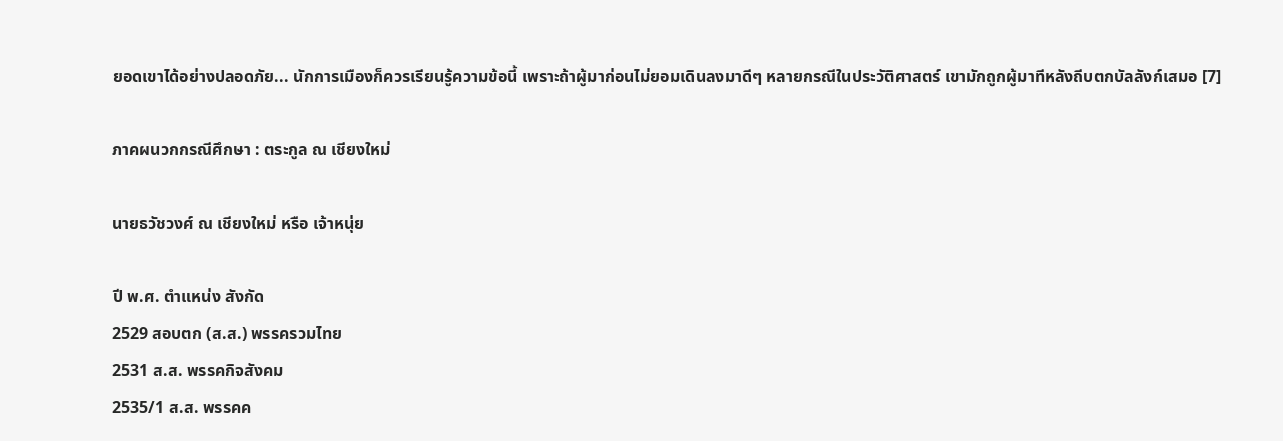ยอดเขาได้อย่างปลอดภัย... นักการเมืองก็ควรเรียนรู้ความข้อนี้ เพราะถ้าผู้มาก่อนไม่ยอมเดินลงมาดีๆ หลายกรณีในประวัติศาสตร์ เขามักถูกผู้มาทีหลังถีบตกบัลลังก์เสมอ [7]

ภาคผนวกกรณีศึกษา : ตระกูล ณ เชียงใหม่

นายธวัชวงศ์ ณ เชียงใหม่ หรือ เจ้าหนุ่ย

ปี พ.ศ. ตำแหน่ง สังกัด
2529 สอบตก (ส.ส.) พรรครวมไทย
2531 ส.ส. พรรคกิจสังคม
2535/1 ส.ส. พรรคค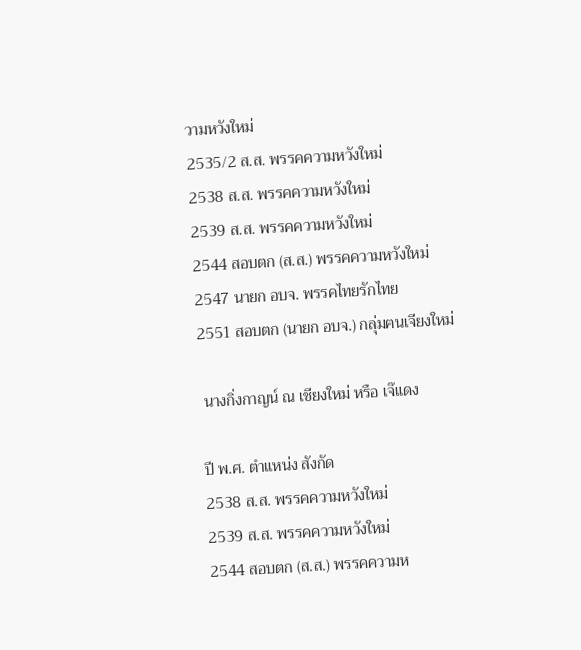วามหวังใหม่
2535/2 ส.ส. พรรคความหวังใหม่
2538 ส.ส. พรรคความหวังใหม่
2539 ส.ส. พรรคความหวังใหม่
2544 สอบตก (ส.ส.) พรรคความหวังใหม่
2547 นายก อบจ. พรรคไทยรักไทย
2551 สอบตก (นายก อบจ.) กลุ่มฅนเจียงใหม่

 นางกิ่งกาญน์ ณ เชียงใหม่ หรือ เจ๊แดง

ปี พ.ศ. ตำแหน่ง สังกัด
2538 ส.ส. พรรคความหวังใหม่
2539 ส.ส. พรรคความหวังใหม่
2544 สอบตก (ส.ส.) พรรคความห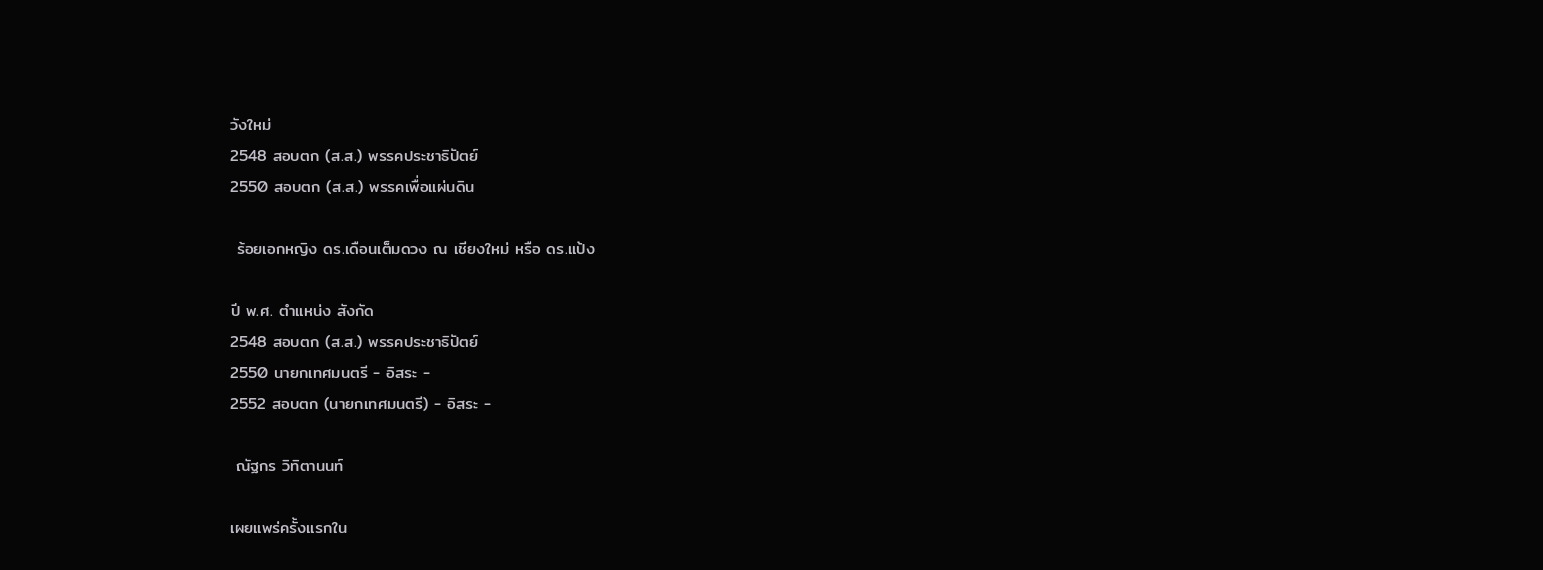วังใหม่
2548 สอบตก (ส.ส.) พรรคประชาธิปัตย์
2550 สอบตก (ส.ส.) พรรคเพื่อแผ่นดิน

 ร้อยเอกหญิง ดร.เดือนเต็มดวง ณ เชียงใหม่ หรือ ดร.แป้ง

ปี พ.ศ. ตำแหน่ง สังกัด
2548 สอบตก (ส.ส.) พรรคประชาธิปัตย์
2550 นายกเทศมนตรี - อิสระ -
2552 สอบตก (นายกเทศมนตรี) - อิสระ -

 ณัฐกร วิทิตานนท์

เผยแพร่ครั้งแรกใน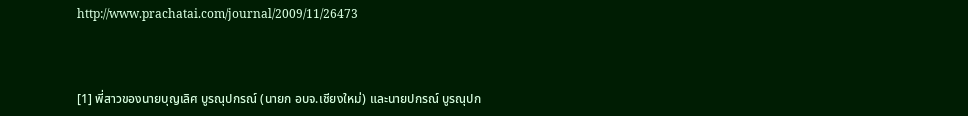http://www.prachatai.com/journal/2009/11/26473



[1] พี่สาวของนายบุญเลิศ บูรณุปกรณ์ (นายก อบจ.เชียงใหม่) และนายปกรณ์ บูรณุปก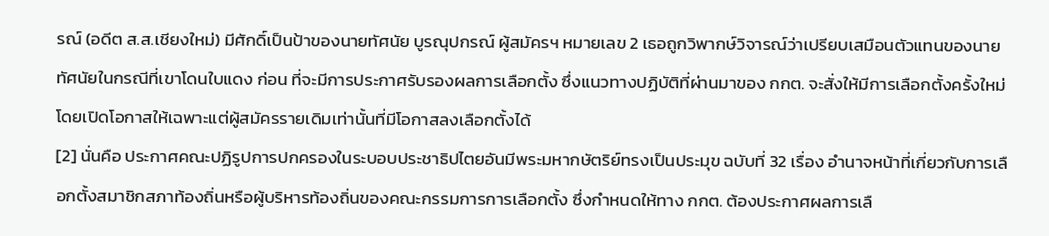รณ์ (อดีต ส.ส.เชียงใหม่) มีศักดิ์เป็นป้าของนายทัศนัย บูรณุปกรณ์ ผู้สมัครฯ หมายเลข 2 เธอถูกวิพากษ์วิจารณ์ว่าเปรียบเสมือนตัวแทนของนายทัศนัยในกรณีที่เขาโดนใบแดง ก่อน ที่จะมีการประกาศรับรองผลการเลือกตั้ง ซึ่งแนวทางปฏิบัติที่ผ่านมาของ กกต. จะสั่งให้มีการเลือกตั้งครั้งใหม่โดยเปิดโอกาสให้เฉพาะแต่ผู้สมัครรายเดิมเท่านั้นที่มีโอกาสลงเลือกตั้งได้
[2] นั่นคือ ประกาศคณะปฏิรูปการปกครองในระบอบประชาธิปไตยอันมีพระมหากษัตริย์ทรงเป็นประมุข ฉบับที่ 32 เรื่อง อำนาจหน้าที่เกี่ยวกับการเลือกตั้งสมาชิกสภาท้องถิ่นหรือผู้บริหารท้องถิ่นของคณะกรรมการการเลือกตั้ง ซึ่งกำหนดให้ทาง กกต. ต้องประกาศผลการเลื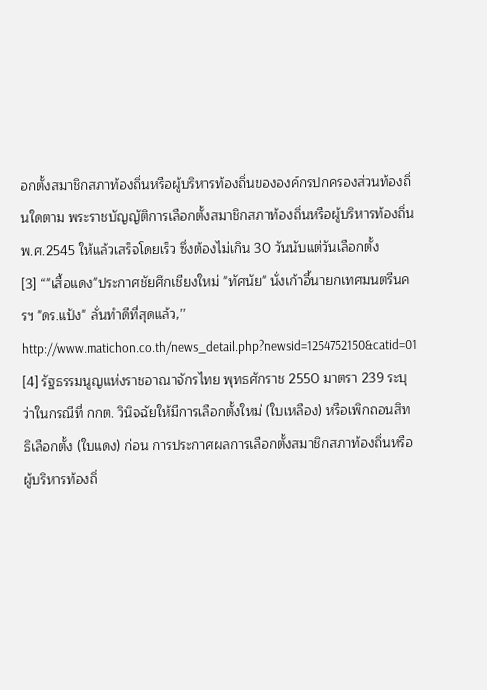อกตั้งสมาชิกสภาท้องถิ่นหรือผู้บริหารท้องถิ่นขององค์กรปกครองส่วนท้องถิ่นใดตาม พระราชบัญญัติการเลือกตั้งสมาชิกสภาท้องถิ่นหรือผู้บริหารท้องถิ่น พ.ศ.2545 ให้แล้วเสร็จโดยเร็ว ซึ่งต้องไม่เกิน 30 วันนับแต่วันเลือกตั้ง
[3] “"เสื้อแดง"ประกาศชัยศึกเชียงใหม่ "ทัศนัย" นั่งเก้าอี้นายกเทศมนตรีนครฯ "ดร.แป้ง" ลั่นทำดีที่สุดแล้ว,’’ http://www.matichon.co.th/news_detail.php?newsid=1254752150&catid=01
[4] รัฐธรรมนูญแห่งราชอาณาจักรไทย พุทธศักราช 2550 มาตรา 239 ระบุว่าในกรณีที่ กกต. วินิจฉัยให้มีการเลือกตั้งใหม่ (ใบเหลือง) หรือเพิกถอนสิทธิเลือกตั้ง (ใบแดง) ก่อน การประกาศผลการเลือกตั้งสมาชิกสภาท้องถิ่นหรือผู้บริหารท้องถิ่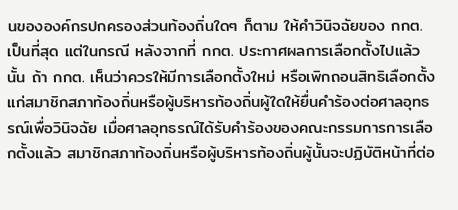นขององค์กรปกครองส่วนท้องถิ่นใดๆ ก็ตาม ให้คำวินิจฉัยของ กกต. เป็นที่สุด แต่ในกรณี หลังจากที่ กกต. ประกาศผลการเลือกตั้งไปแล้วนั้น ถ้า กกต. เห็นว่าควรให้มีการเลือกตั้งใหม่ หรือเพิกถอนสิทธิเลือกตั้งแก่สมาชิกสภาท้องถิ่นหรือผู้บริหารท้องถิ่นผู้ใดให้ยื่นคำร้องต่อศาลอุทธรณ์เพื่อวินิจฉัย เมื่อศาลอุทธรณ์ได้รับคำร้องของคณะกรรมการการเลือกตั้งแล้ว สมาชิกสภาท้องถิ่นหรือผู้บริหารท้องถิ่นผู้นั้นจะปฏิบัติหน้าที่ต่อ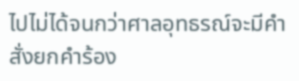ไปไม่ได้จนกว่าศาลอุทธรณ์จะมีคำสั่งยกคำร้อง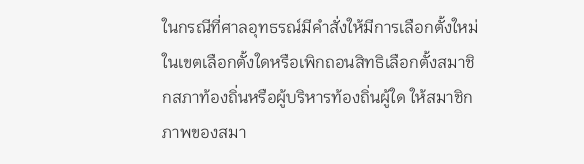ในกรณีที่ศาลอุทธรณ์มีคำสั่งให้มีการเลือกตั้งใหม่ในเขตเลือกตั้งใดหรือเพิกถอนสิทธิเลือกตั้งสมาชิกสภาท้องถิ่นหรือผู้บริหารท้องถิ่นผู้ใด ให้สมาชิกภาพของสมา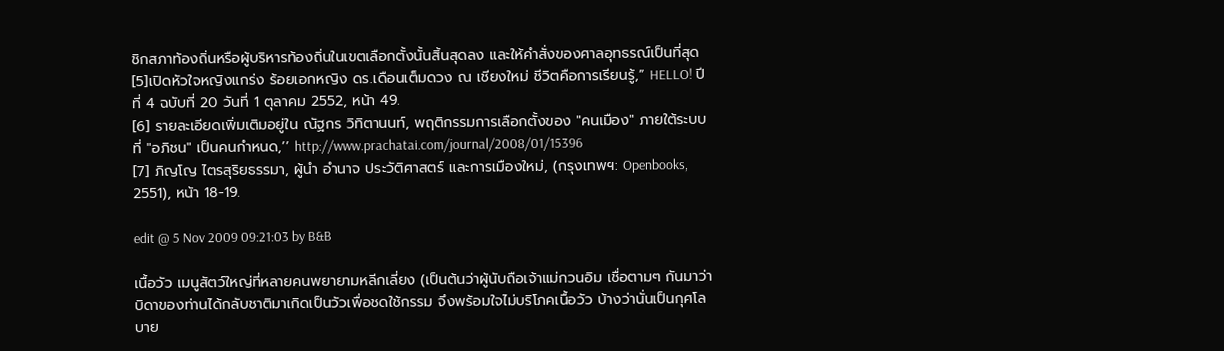ชิกสภาท้องถิ่นหรือผู้บริหารท้องถิ่นในเขตเลือกตั้งนั้นสิ้นสุดลง และให้คำสั่งของศาลอุทธรณ์เป็นที่สุด
[5]เปิดหัวใจหญิงแกร่ง ร้อยเอกหญิง ดร.เดือนเต็มดวง ณ เชียงใหม่ ชีวิตคือการเรียนรู้,” HELLO! ปีที่ 4 ฉบับที่ 20 วันที่ 1 ตุลาคม 2552, หน้า 49.
[6] รายละเอียดเพิ่มเติมอยู่ใน ณัฐกร วิทิตานนท์, พฤติกรรมการเลือกตั้งของ "คนเมือง" ภายใต้ระบบที่ "อภิชน" เป็นคนกำหนด,’’ http://www.prachatai.com/journal/2008/01/15396
[7] ภิญโญ ไตรสุริยธรรมา, ผู้นำ อำนาจ ประวัติศาสตร์ และการเมืองใหม่, (กรุงเทพฯ: Openbooks, 2551), หน้า 18-19.

edit @ 5 Nov 2009 09:21:03 by B&B

เนื้อวัว เมนูสัตว์ใหญ่ที่หลายคนพยายามหลีกเลี่ยง (เป็นต้นว่าผู้นับถือเจ้าแม่กวนอิม เชื่อตามๆ กันมาว่าบิดาของท่านได้กลับชาติมาเกิดเป็นวัวเพื่อชดใช้กรรม จึงพร้อมใจไม่บริโภคเนื้อวัว บ้างว่านั่นเป็นกุศโลบาย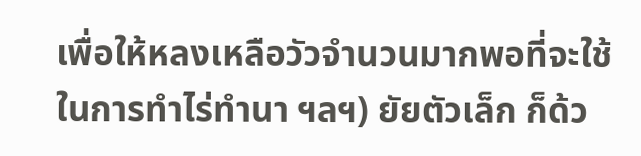เพื่อให้หลงเหลือวัวจำนวนมากพอที่จะใช้ในการทำไร่ทำนา ฯลฯ) ยัยตัวเล็ก ก็ด้ว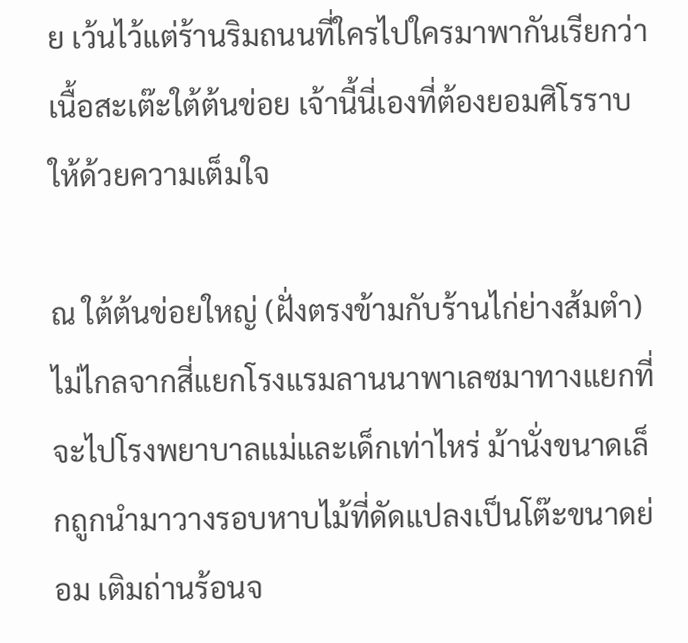ย เว้นไว้แต่ร้านริมถนนที่ใครไปใครมาพากันเรียกว่า เนื้อสะเต๊ะใต้ต้นข่อย เจ้านี้นี่เองที่ต้องยอมศิโรราบให้ด้วยความเต็มใจ

ณ ใต้ต้นข่อยใหญ่ (ฝั่งตรงข้ามกับร้านไก่ย่างส้มตำ) ไม่ไกลจากสี่แยกโรงแรมลานนาพาเลซมาทางแยกที่จะไปโรงพยาบาลแม่และเด็กเท่าไหร่ ม้านั่งขนาดเล็กถูกนำมาวางรอบหาบไม้ที่ดัดแปลงเป็นโต๊ะขนาดย่อม เติมถ่านร้อนจ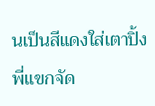นเป็นสีแดงใส่เตาปิ้ง พี่แขกจัด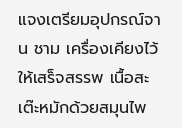แจงเตรียมอุปกรณ์จาน ชาม เครื่องเคียงไว้ให้เสร็จสรรพ เนื้อสะเต๊ะหมักด้วยสมุนไพ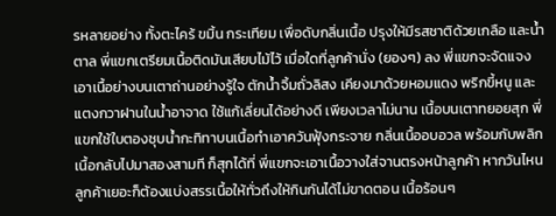รหลายอย่าง ทั้งตะไคร้ ขมิ้น กระเทียม เพื่อดับกลิ่นเนื้อ ปรุงให้มีรสชาติด้วยเกลือ และน้ำตาล พี่แขกเตรียมเนื้อติดมันเสียบไม้ไว้ เมื่อใดที่ลูกค้านั่ง (ยองๆ) ลง พี่แขกจะจัดแจงเอาเนื้อย่างบนเตาถ่านอย่างรู้ใจ ตักน้ำจิ้มถั่วลิสง เคียงมาด้วยหอมแดง พริกขี้หนู และแตงกวาฝานในน้ำอาจาด ใช้แก้เลี่ยนได้อย่างดี เพียงเวลาไม่นาน เนื้อบนเตาทยอยสุก พี่แขกใช้ใบตองชุบน้ำกะทิทาบนเนื้อทำเอาควันฟุ้งกระจาย กลิ่นเนื้ออบอวล พร้อมกับพลิกเนื้อกลับไปมาสองสามที ก็สุกได้ที่ พี่แขกจะเอาเนื้อวางใส่จานตรงหน้าลูกค้า หากวันไหนลูกค้าเยอะก็ต้องแบ่งสรรเนื้อให้ทั่วถึงให้กินกันได้ไม่ขาดตอน เนื้อร้อนๆ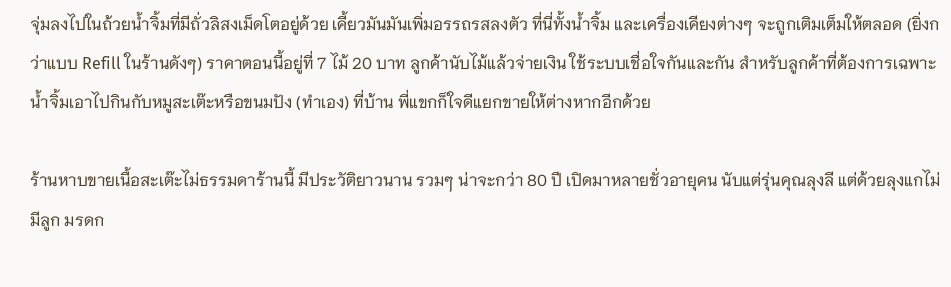จุ่มลงไปในถ้วยน้ำจิ้มที่มีถั่วลิสงเม็ดโตอยู่ด้วย เคี้ยวมันมันเพิ่มอรรถรสลงตัว ที่นี่ทั้งน้ำจิ้ม และเครื่องเคียงต่างๆ จะถูกเติมเต็มให้ตลอด (ยิ่งกว่าแบบ Refill ในร้านดังๆ) ราคาตอนนี้อยู่ที่ 7 ไม้ 20 บาท ลูกค้านับไม้แล้วจ่ายเงิน ใช้ระบบเชื่อใจกันและกัน สำหรับลูกค้าที่ต้องการเฉพาะน้ำจิ้มเอาไปกินกับหมูสะเต๊ะหรือขนมปัง (ทำเอง) ที่บ้าน พี่แขกก็ใจดีแยกขายให้ต่างหากอีกด้วย

ร้านหาบขายเนื้อสะเต๊ะไม่ธรรมดาร้านนี้ มีประวัติยาวนาน รวมๆ น่าจะกว่า 80 ปี เปิดมาหลายชั่วอายุคน นับแต่รุ่นคุณลุงลี แต่ด้วยลุงแกไม่มีลูก มรดก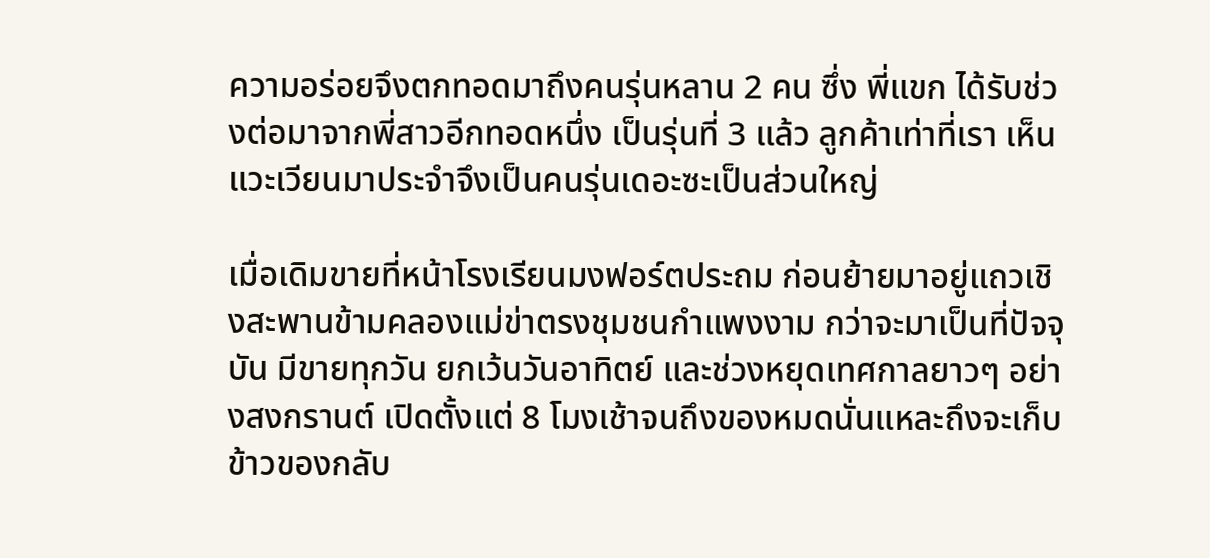ความอร่อยจึงตกทอดมาถึงคนรุ่นหลาน 2 คน ซึ่ง พี่แขก ได้รับช่วงต่อมาจากพี่สาวอีกทอดหนึ่ง เป็นรุ่นที่ 3 แล้ว ลูกค้าเท่าที่เรา เห็นแวะเวียนมาประจำจึงเป็นคนรุ่นเดอะซะเป็นส่วนใหญ่

เมื่อเดิมขายที่หน้าโรงเรียนมงฟอร์ตประถม ก่อนย้ายมาอยู่แถวเชิงสะพานข้ามคลองแม่ข่าตรงชุมชนกำแพงงาม กว่าจะมาเป็นที่ปัจจุบัน มีขายทุกวัน ยกเว้นวันอาทิตย์ และช่วงหยุดเทศกาลยาวๆ อย่างสงกรานต์ เปิดตั้งแต่ 8 โมงเช้าจนถึงของหมดนั่นแหละถึงจะเก็บข้าวของกลับ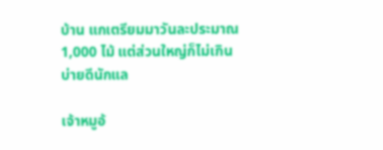บ้าน แกเตรียมมาวันละประมาณ 1,000 ไม้ แต่ส่วนใหญ่ก็ไม่เกินบ่ายดีนักแล

เจ้าหมูอ้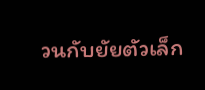วนกับยัยตัวเล็ก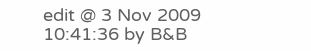edit @ 3 Nov 2009 10:41:36 by B&B